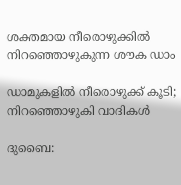ശക്തമായ നീരൊഴുക്കിൽ നിറഞ്ഞൊഴുകുന്ന ശൗക ഡാം

ഡാമുകളിൽ നീരൊഴുക്ക് കൂടി; നിറഞ്ഞൊഴുകി വാദികൾ

ദുബൈ: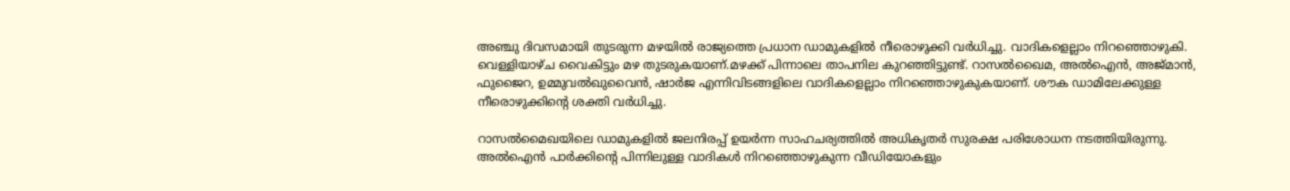അഞ്ചു ദിവസമായി തുടരുന്ന മഴയിൽ രാജ്യത്തെ പ്രധാന ഡാമുകളിൽ നീരൊഴുക്കി വർധിച്ചു. വാദികളെല്ലാം നിറഞ്ഞൊഴുകി. വെള്ളിയാഴ്ച വൈകിട്ടും മഴ തുടരുകയാണ്.മഴക്ക് പിന്നാലെ താപനില കുറഞ്ഞിട്ടുണ്ട്. റാസൽഖൈമ, അൽഐൻ, അജ്മാൻ, ഫുജൈറ, ഉമ്മുവൽഖുവൈൻ, ഷാർജ എന്നിവിടങ്ങളിലെ വാദികളെല്ലാം നിറഞ്ഞൊഴുകുകയാണ്. ശൗക ഡാമിലേക്കുള്ള നീരൊഴുക്കിന്‍റെ ശക്തി വർധിച്ചു.

റാസൽമൈഖയിലെ ഡാമുകളിൽ ജലനിരപ്പ് ഉയർന്ന സാഹചര്യത്തിൽ അധികൃതർ സുരക്ഷ പരിശോധന നടത്തിയിരുന്നു. അൽഐൻ പാർക്കിന്‍റെ പിന്നിലുള്ള വാദികൾ നിറഞ്ഞൊഴുകുന്ന വീഡിയോകളും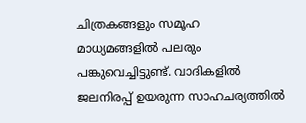ചിത്രകങ്ങളും സമൂഹ മാധ്യമങ്ങളിൽ പലരും പങ്കുവെച്ചിട്ടുണ്ട്. വാദികളിൽ ജലനിരപ്പ് ഉയരുന്ന സാഹചര്യത്തിൽ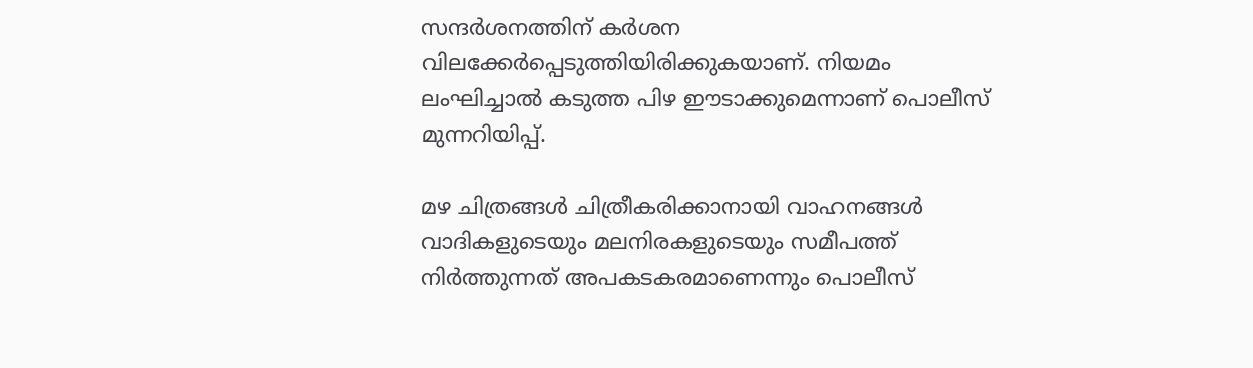സന്ദർശനത്തിന് കർശന വിലക്കേർപ്പെടുത്തിയിരിക്കുകയാണ്. നിയമം ലംഘിച്ചാൽ കടുത്ത പിഴ ഈടാക്കുമെന്നാണ് പൊലീസ് മുന്നറിയിപ്പ്.

മഴ ചിത്രങ്ങൾ ചിത്രീകരിക്കാനായി വാഹനങ്ങൾ വാദികളുടെയും മലനിരകളുടെയും സമീപത്ത് നിർത്തുന്നത് അപകടകരമാണെന്നും പൊലീസ്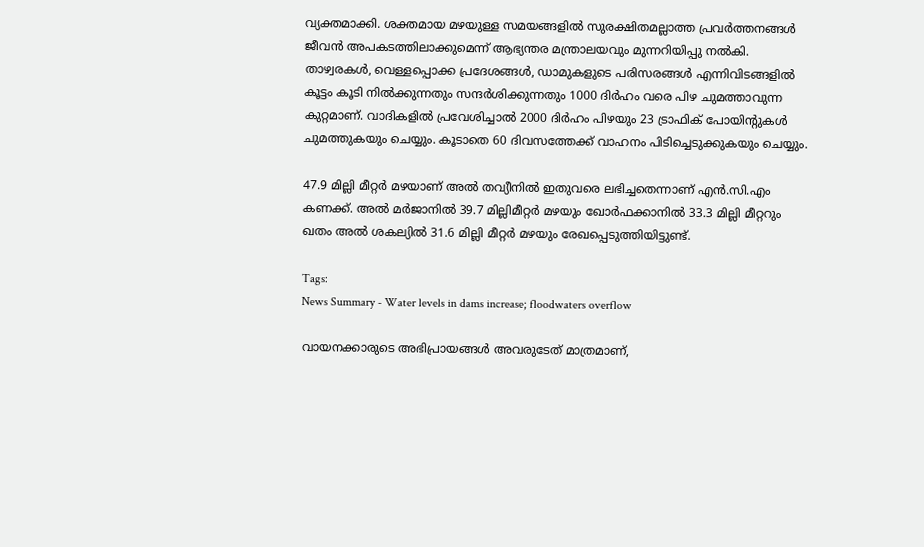വ്യക്തമാക്കി. ശക്തമായ മഴയുള്ള സമയങ്ങളിൽ സുരക്ഷിതമല്ലാത്ത പ്രവർത്തനങ്ങൾ ജീവൻ അപകടത്തിലാക്കുമെന്ന് ആഭ്യന്തര മന്ത്രാലയവും മുന്നറിയിപ്പു നൽകി. താഴ്വരകൾ, വെള്ളപ്പൊക്ക പ്രദേശങ്ങൾ, ഡാമുകളുടെ പരിസരങ്ങൾ എന്നിവിടങ്ങളിൽ കൂട്ടം കൂടി നിൽക്കുന്നതും സന്ദർശിക്കുന്നതും 1000 ദിർഹം വരെ പിഴ ചുമത്താവുന്ന കുറ്റമാണ്. വാദികളിൽ പ്രവേശിച്ചാൽ 2000 ദിർഹം പിഴയും 23 ട്രാഫിക് പോയിന്‍റുകൾ ചുമത്തുകയും ചെയ്യും. കൂടാതെ 60 ദിവസത്തേക്ക് വാഹനം പിടിച്ചെടുക്കുകയും ചെയ്യും.

47.9 മില്ലി മീറ്റർ മഴയാണ് അൽ തവ്യീനിൽ ഇതുവരെ ലഭിച്ചതെന്നാണ് എൻ.സി.എം കണക്ക്. അൽ മർജാനിൽ 39.7 മില്ലിമീറ്റർ മഴയും ഖോർഫക്കാനിൽ 33.3 മില്ലി മീറ്ററും ഖതം അൽ ശകല്യിൽ 31.6 മില്ലി മീറ്റർ മഴയും രേഖപ്പെടുത്തിയിട്ടുണ്ട്.

Tags:
News Summary - Water levels in dams increase; floodwaters overflow

വായനക്കാരുടെ അഭിപ്രായങ്ങള്‍ അവരുടേത് മാത്രമാണ്,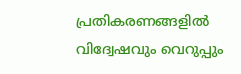പ്രതികരണങ്ങളിൽ വിദ്വേഷവും വെറുപ്പും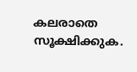കലരാതെ സൂക്ഷിക്കുക.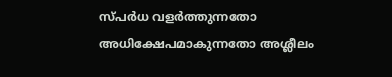സ്പർധ വളർത്തുന്നതോ അധിക്ഷേപമാകുന്നതോ അശ്ലീലം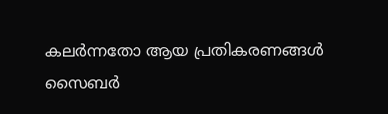കലർന്നതോ ആയ പ്രതികരണങ്ങൾ സൈബർ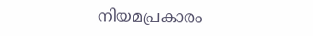നിയമപ്രകാരം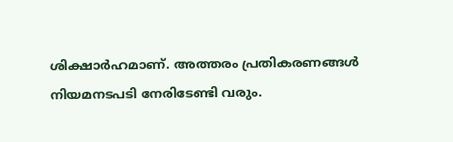ശിക്ഷാർഹമാണ്. അത്തരം പ്രതികരണങ്ങൾ നിയമനടപടി നേരിടേണ്ടി വരും.